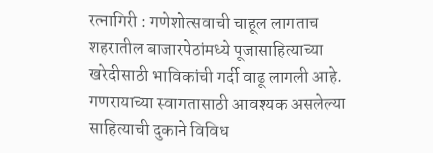रत्नागिरी : गणेशोत्सवाची चाहूल लागताच शहरातील बाजारपेठांमध्ये पूजासाहित्याच्या खरेदीसाठी भाविकांची गर्दी वाढू लागली आहे. गणरायाच्या स्वागतासाठी आवश्यक असलेल्या साहित्याची दुकाने विविध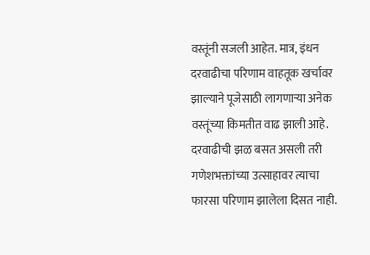वस्तूंनी सजली आहेत. मात्र, इंधन दरवाढीचा परिणाम वाहतूक खर्चावर झाल्याने पूजेसाठी लागणाऱ्या अनेक वस्तूंच्या किमतीत वाढ झाली आहे. दरवाढीची झळ बसत असली तरी गणेशभक्तांच्या उत्साहावर त्याचा फारसा परिणाम झालेला दिसत नाही.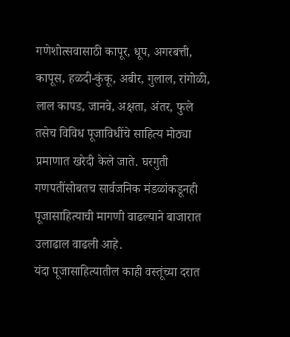गणेशोत्सवासाठी कापूर, धूप, अगरबत्ती, कापूस, हळदी-कुंकू, अबीर, गुलाल, रांगोळी, लाल कापड, जानवे, अक्षता, अंतर, फुले तसेच विविध पूजाविधींचे साहित्य मोठ्या प्रमाणात खरेदी केले जाते. घरगुती गणपतींसोबतच सार्वजनिक मंडळांकडूनही पूजासाहित्याची मागणी वाढल्याने बाजारात उलाढाल वाढली आहे.
यंदा पूजासाहित्यातील काही वस्तूंच्या दरात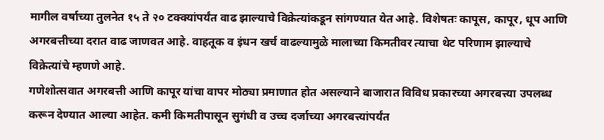मागील वर्षाच्या तुलनेत १५ ते २० टक्क्यांपर्यंत वाढ झाल्याचे विक्रेत्यांकडून सांगण्यात येत आहे. विशेषतः कापूस, कापूर, धूप आणि अगरबत्तीच्या दरात वाढ जाणवत आहे. वाहतूक व इंधन खर्च वाढल्यामुळे मालाच्या किमतीवर त्याचा थेट परिणाम झाल्याचे विक्रेत्यांचे म्हणणे आहे.
गणेशोत्सवात अगरबत्ती आणि कापूर यांचा वापर मोठ्या प्रमाणात होत असल्याने बाजारात विविध प्रकारच्या अगरबत्त्या उपलब्ध करून देण्यात आल्या आहेत. कमी किमतीपासून सुगंधी व उच्च दर्जाच्या अगरबत्त्यांपर्यंत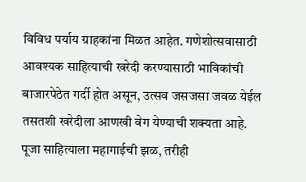विविध पर्याय ग्राहकांना मिळत आहेत. गणेशोत्सवासाठी आवश्यक साहित्याची खरेदी करण्यासाठी भाविकांची बाजारपेठेत गर्दी होत असून, उत्सव जसजसा जवळ येईल तसतशी खरेदीला आणखी वेग येण्याची शक्यता आहे.
पूजा साहित्याला महागाईची झळ, तरीही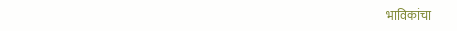भाविकांचा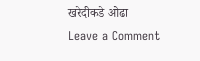खरेदीकडे ओढा
Leave a Comment